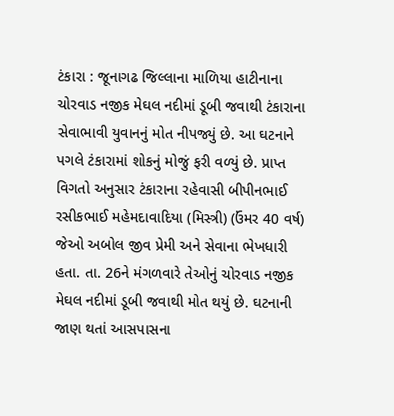ટંકારા : જૂનાગઢ જિલ્લાના માળિયા હાટીનાના ચોરવાડ નજીક મેઘલ નદીમાં ડૂબી જવાથી ટંકારાના સેવાભાવી યુવાનનું મોત નીપજ્યું છે. આ ઘટનાને પગલે ટંકારામાં શોકનું મોજું ફરી વળ્યું છે. પ્રાપ્ત વિગતો અનુસાર ટંકારાના રહેવાસી બીપીનભાઈ રસીકભાઈ મહેમદાવાદિયા (મિસ્ત્રી) (ઉંમર 40 વર્ષ) જેઓ અબોલ જીવ પ્રેમી અને સેવાના ભેખધારી હતા. તા. 26ને મંગળવારે તેઓનું ચોરવાડ નજીક મેઘલ નદીમાં ડૂબી જવાથી મોત થયું છે. ઘટનાની જાણ થતાં આસપાસના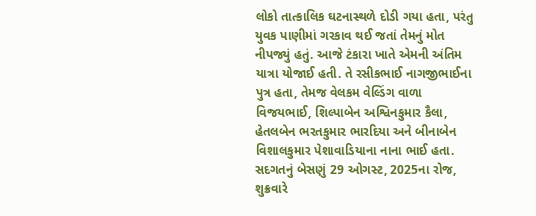લોકો તાત્કાલિક ઘટનાસ્થળે દોડી ગયા હતા, પરંતુ યુવક પાણીમાં ગરકાવ થઈ જતાં તેમનું મોત નીપજ્યું હતું. આજે ટંકારા ખાતે એમની અંતિમ યાત્રા યોજાઈ હતી. તે રસીકભાઈ નાગજીભાઈના પુત્ર હતા, તેમજ વેલકમ વેલ્ડિંગ વાળા વિજયભાઈ, શિલ્પાબેન અશ્વિનકુમાર કૈલા, હેતલબેન ભરતકુમાર ભારદિયા અને બીનાબેન વિશાલકુમાર પેશાવાડિયાના નાના ભાઈ હતા. સદગતનું બેસણું 29 ઓગસ્ટ, 2025ના રોજ, શુક્રવારે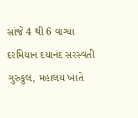સાંજે 4 થી 6 વાગ્યા દરમિયાન દયાનંદ સરસ્વતી ગુરુકુલ, મહાલય ખાતે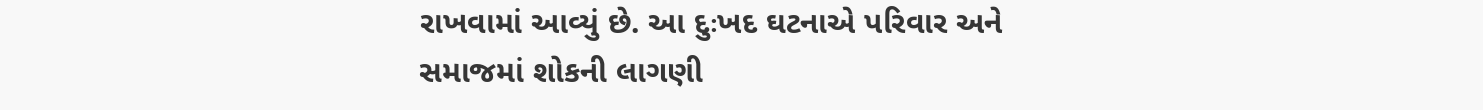રાખવામાં આવ્યું છે. આ દુઃખદ ઘટનાએ પરિવાર અને સમાજમાં શોકની લાગણી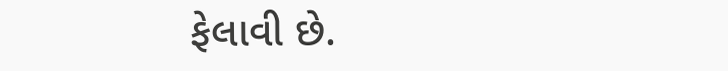ફેલાવી છે.